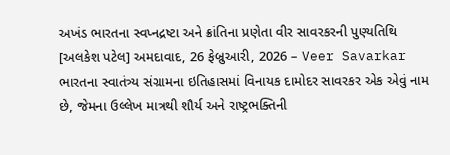અખંડ ભારતના સ્વપ્નદ્રષ્ટા અને ક્રાંતિના પ્રણેતા વીર સાવરકરની પુણ્યતિથિ
[અલકેશ પટેલ] અમદાવાદ, 26 ફેબ્રુઆરી, 2026 – Veer Savarkar ભારતના સ્વાતંત્ર્ય સંગ્રામના ઇતિહાસમાં વિનાયક દામોદર સાવરકર એક એવું નામ છે, જેમના ઉલ્લેખ માત્રથી શૌર્ય અને રાષ્ટ્રભક્તિની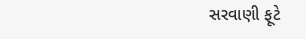સરવાણી ફૂટે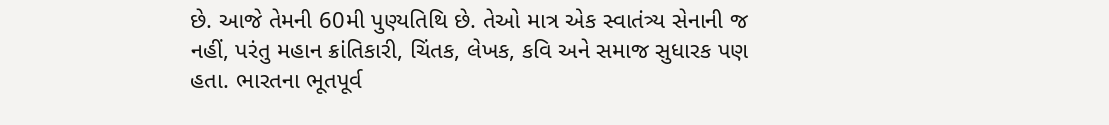છે. આજે તેમની 60મી પુણ્યતિથિ છે. તેઓ માત્ર એક સ્વાતંત્ર્ય સેનાની જ નહીં, પરંતુ મહાન ક્રાંતિકારી, ચિંતક, લેખક, કવિ અને સમાજ સુધારક પણ હતા. ભારતના ભૂતપૂર્વ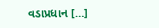વડાપ્રધાન […]